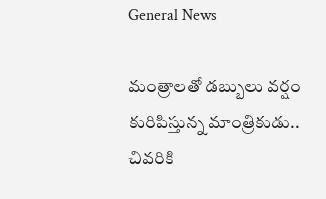General News

మంత్రాలతో డబ్బులు వర్షం కురిపిస్తున్న మాంత్రికుడు.. చివరికి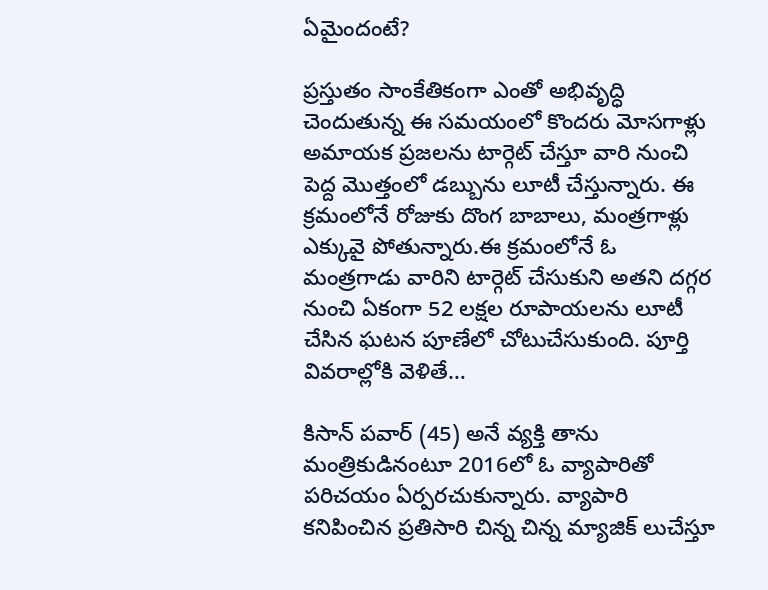ఏమైందంటే?

ప్రస్తుతం సాంకేతికంగా ఎంతో అభివృద్ధి చెందుతున్న ఈ సమయంలో కొందరు మోసగాళ్లు అమాయక ప్రజలను టార్గెట్ చేస్తూ వారి నుంచి పెద్ద మొత్తంలో డబ్బును లూటీ చేస్తున్నారు. ఈ క్రమంలోనే రోజుకు దొంగ బాబాలు, మంత్రగాళ్లు ఎక్కువై పోతున్నారు.ఈ క్రమంలోనే ఓ మంత్రగాడు వారిని టార్గెట్ చేసుకుని అతని దగ్గర నుంచి ఏకంగా 52 లక్షల రూపాయలను లూటీ చేసిన ఘటన పూణేలో చోటుచేసుకుంది. పూర్తి వివరాల్లోకి వెళితే…

కిసాన్ పవార్ (45) అనే వ్యక్తి తాను మంత్రికుడినంటూ 2016లో ఓ వ్యాపారితో పరిచయం ఏర్పరచుకున్నారు. వ్యాపారి కనిపించిన ప్రతిసారి చిన్న చిన్న మ్యాజిక్ లుచేస్తూ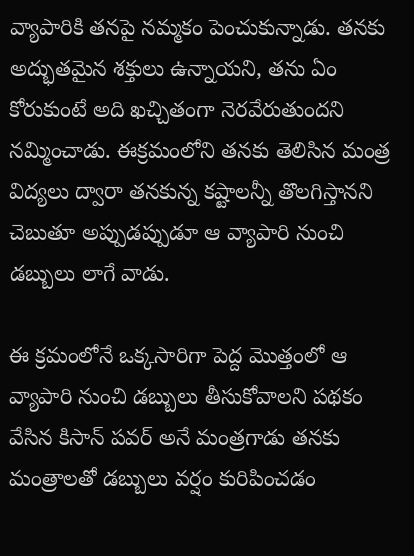వ్యాపారికి తనపై నమ్మకం పెంచుకున్నాడు. తనకు అద్భుతమైన శక్తులు ఉన్నాయని, తను ఏం కోరుకుంటే అది ఖచ్చితంగా నెరవేరుతుందని నమ్మించాడు. ఈక్రమంలోని తనకు తెలిసిన మంత్ర విద్యలు ద్వారా తనకున్న కష్టాలన్నీ తొలగిస్తానని చెబుతూ అప్పుడప్పుడూ ఆ వ్యాపారి నుంచి డబ్బులు లాగే వాడు.

ఈ క్రమంలోనే ఒక్కసారిగా పెద్ద మొత్తంలో ఆ వ్యాపారి నుంచి డబ్బులు తీసుకోవాలని పథకం వేసిన కిసాన్ పవర్ అనే మంత్రగాడు తనకు మంత్రాలతో డబ్బులు వర్షం కురిపించడం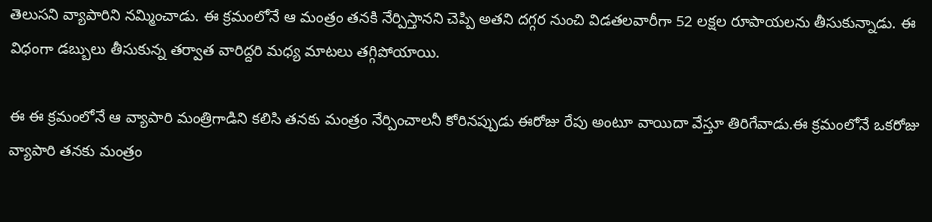తెలుసని వ్యాపారిని నమ్మించాడు. ఈ క్రమంలోనే ఆ మంత్రం తనకి నేర్పిస్తానని చెప్పి అతని దగ్గర నుంచి విడతలవారీగా 52 లక్షల రూపాయలను తీసుకున్నాడు. ఈ విధంగా డబ్బులు తీసుకున్న తర్వాత వారిద్దరి మధ్య మాటలు తగ్గిపోయాయి.

ఈ ఈ క్రమంలోనే ఆ వ్యాపారి మంత్రిగాడిని కలిసి తనకు మంత్రం నేర్పించాలనీ కోరినప్పుడు ఈరోజు రేపు అంటూ వాయిదా వేస్తూ తిరిగేవాడు.ఈ క్రమంలోనే ఒకరోజు వ్యాపారి తనకు మంత్రం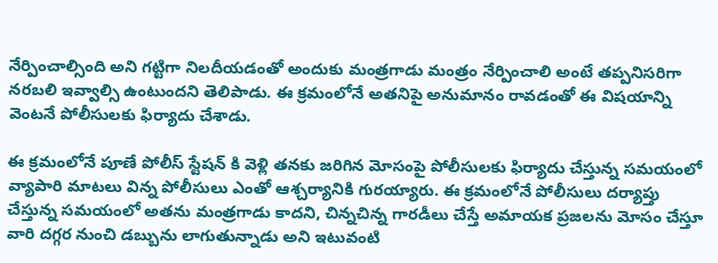నేర్పించాల్సింది అని గట్టిగా నిలదీయడంతో అందుకు మంత్రగాడు మంత్రం నేర్పించాలి అంటే తప్పనిసరిగా నరబలి ఇవ్వాల్సి ఉంటుందని తెలిపాడు. ఈ క్రమంలోనే అతనిపై అనుమానం రావడంతో ఈ విషయాన్ని వెంటనే పోలీసులకు ఫిర్యాదు చేశాడు.

ఈ క్రమంలోనే పూణే పోలీస్ స్టేషన్ కి వెళ్లి తనకు జరిగిన మోసంపై పోలీసులకు ఫిర్యాదు చేస్తున్న సమయంలో వ్యాపారి మాటలు విన్న పోలీసులు ఎంతో ఆశ్చర్యానికి గురయ్యారు. ఈ క్రమంలోనే పోలీసులు దర్యాప్తు చేస్తున్న సమయంలో అతను మంత్రగాడు కాదని, చిన్నచిన్న గారడీలు చేస్తే అమాయక ప్రజలను మోసం చేస్తూ వారి దగ్గర నుంచి డబ్బును లాగుతున్నాడు అని ఇటువంటి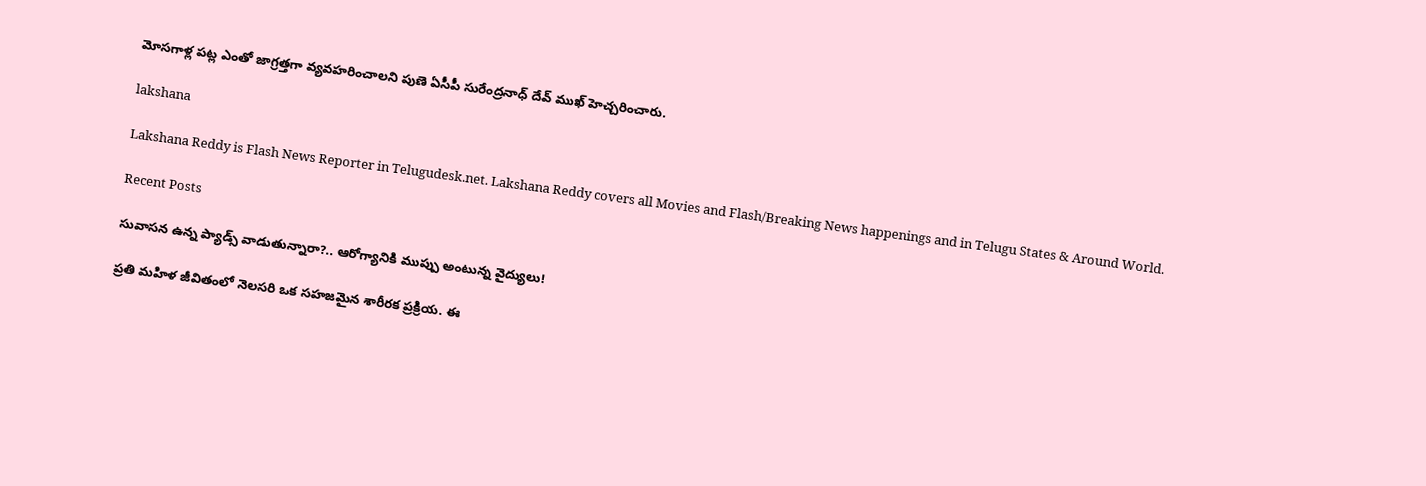మోసగాళ్ల పట్ల ఎంతో జాగ్రత్తగా వ్యవహరించాలని పుణె ఏసీపీ సురేంద్రనాధ్ దేవ్ ముఖ్ హెచ్చరించారు.

lakshana

Lakshana Reddy is Flash News Reporter in Telugudesk.net. Lakshana Reddy covers all Movies and Flash/Breaking News happenings and in Telugu States & Around World.

Recent Posts

సువాసన ఉన్న ప్యాడ్స్ వాడుతున్నారా?.. ఆరోగ్యానికి ముప్పు అంటున్న వైద్యులు!

ప్రతి మహిళ జీవితంలో నెలసరి ఒక సహజమైన శారీరక ప్రక్రియ. ఈ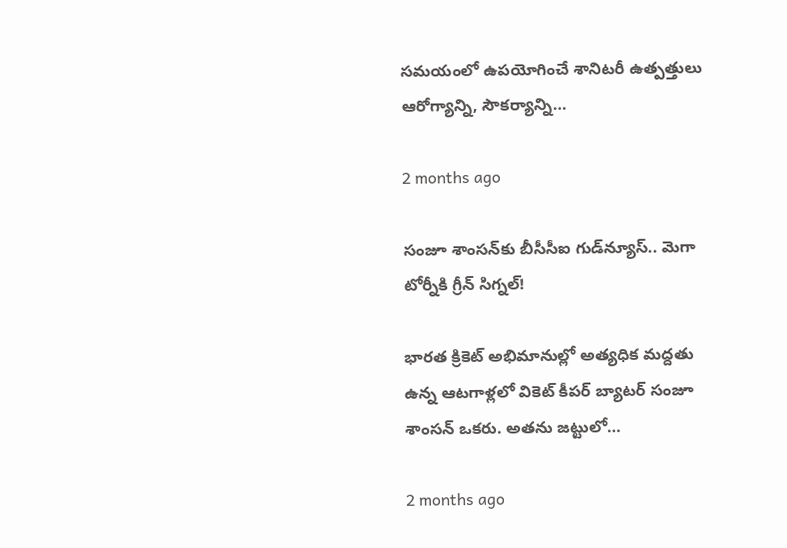సమయంలో ఉపయోగించే శానిటరీ ఉత్పత్తులు ఆరోగ్యాన్ని, సౌకర్యాన్ని…

2 months ago

సంజూ శాంసన్‌కు బీసీసీఐ గుడ్‌న్యూస్.. మెగా టోర్నీకి గ్రీన్ సిగ్నల్!

భారత క్రికెట్ అభిమానుల్లో అత్యధిక మద్దతు ఉన్న ఆటగాళ్లలో వికెట్ కీపర్ బ్యాటర్ సంజూ శాంసన్ ఒకరు. అతను జట్టులో…

2 months ago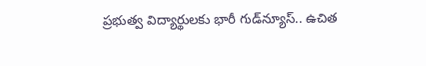ప్రభుత్వ విద్యార్థులకు భారీ గుడ్‌న్యూస్.. ఉచిత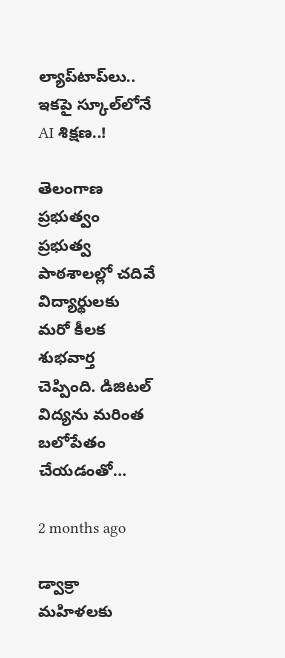ల్యాప్‌టాప్‌లు.. ఇకపై స్కూల్‌లోనే AI శిక్షణ..!

తెలంగాణ ప్రభుత్వం ప్రభుత్వ పాఠశాలల్లో చదివే విద్యార్థులకు మరో కీలక శుభవార్త చెప్పింది. డిజిటల్ విద్యను మరింత బలోపేతం చేయడంతో…

2 months ago

డ్వాక్రా మహిళలకు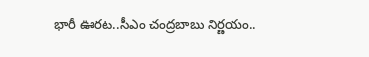భారీ ఊరట..సీఎం చంద్రబాబు నిర్ణయం..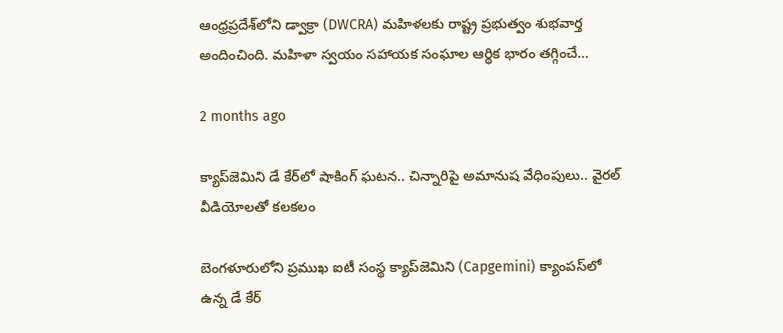ఆంధ్రప్రదేశ్‌లోని డ్వాక్రా (DWCRA) మహిళలకు రాష్ట్ర ప్రభుత్వం శుభవార్త అందించింది. మహిళా స్వయం సహాయక సంఘాల ఆర్థిక భారం తగ్గించే…

2 months ago

క్యాప్‌జెమిని డే కేర్‌లో షాకింగ్ ఘటన.. చిన్నారిపై అమానుష వేధింపులు.. వైరల్ వీడియోలతో కలకలం

బెంగళూరులోని ప్రముఖ ఐటీ సంస్థ క్యాప్‌జెమిని (Capgemini) క్యాంపస్‌లో ఉన్న డే కేర్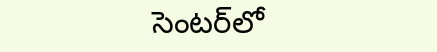సెంటర్‌లో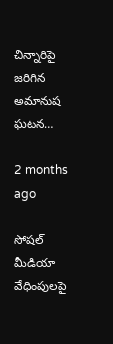చిన్నారిపై జరిగిన అమానుష ఘటన…

2 months ago

సోషల్ మీడియా వేధింపులపై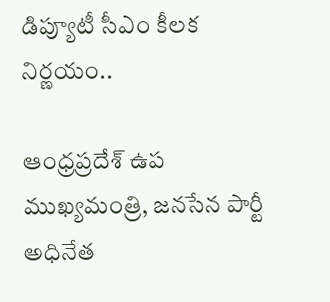డిప్యూటీ సీఎం కీలక నిర్ణయం..

ఆంధ్రప్రదేశ్ ఉప ముఖ్యమంత్రి, జనసేన పార్టీ అధినేత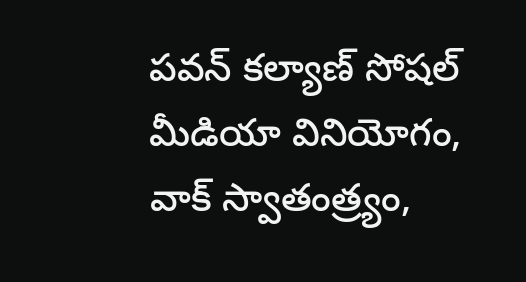పవన్ కల్యాణ్ సోషల్ మీడియా వినియోగం, వాక్ స్వాతంత్ర్యం,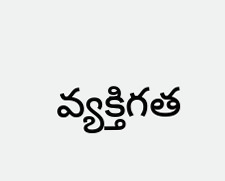వ్యక్తిగత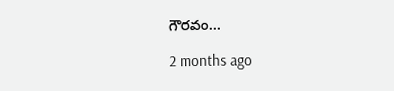గౌరవం…

2 months ago